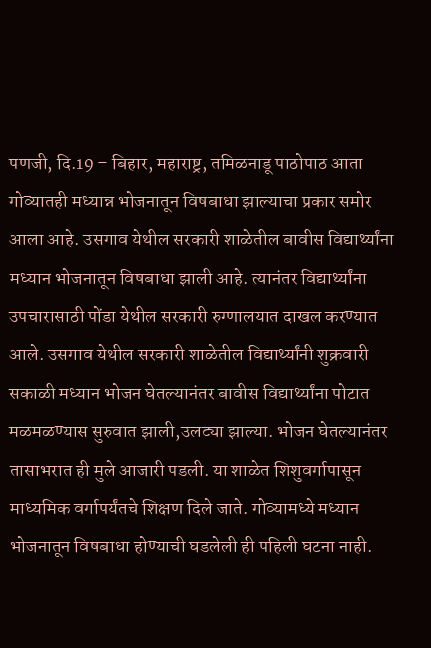पणजी, दि.19 – बिहार, महाराष्ट्र, तमिळनाडू पाठोपाठ आता गोव्यातही मध्यान्न भोजनातून विषबाधा झाल्याचा प्रकार समोर आला आहे. उसगाव येथील सरकारी शाळेतील बावीस विद्यार्थ्यांना मध्यान भोजनातून विषबाधा झाली आहे. त्यानंतर विद्यार्थ्यांना उपचारासाठी पोंडा येथील सरकारी रुग्णालयात दाखल करण्यात आले. उसगाव येथील सरकारी शाळेतील विद्यार्थ्यांनी शुक्रवारी सकाळी मध्यान भोजन घेतल्यानंतर बावीस विद्यार्थ्यांना पोटात मळमळण्यास सुरुवात झाली,उलट्या झाल्या. भोजन घेतल्यानंतर तासाभरात ही मुले आजारी पडली. या शाळेत शिशुवर्गापासून माध्यमिक वर्गापर्यंतचे शिक्षण दिले जाते. गोव्यामध्ये मध्यान भोजनातून विषबाधा होण्याची घडलेली ही पहिली घटना नाही.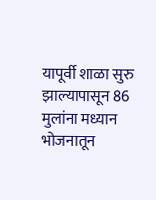यापूर्वी शाळा सुरु झाल्यापासून 86 मुलांना मध्यान भोजनातून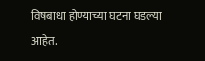विषबाधा होण्याच्या घटना घडल्या आहेत.